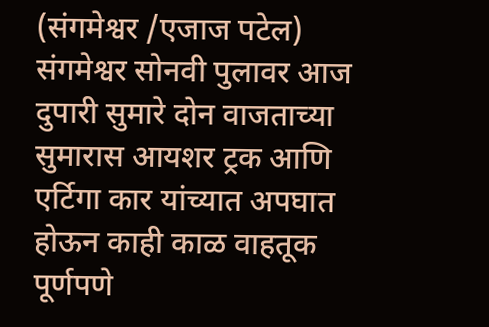(संगमेश्वर /एजाज पटेल)
संगमेश्वर सोनवी पुलावर आज दुपारी सुमारे दोन वाजताच्या सुमारास आयशर ट्रक आणि एर्टिगा कार यांच्यात अपघात होऊन काही काळ वाहतूक पूर्णपणे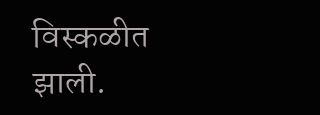विस्कळीत झाली.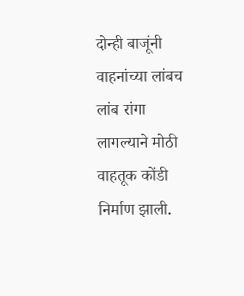दोन्ही बाजूंनी वाहनांच्या लांबच लांब रांगा लागल्याने मोठी वाहतूक कोंडी निर्माण झाली.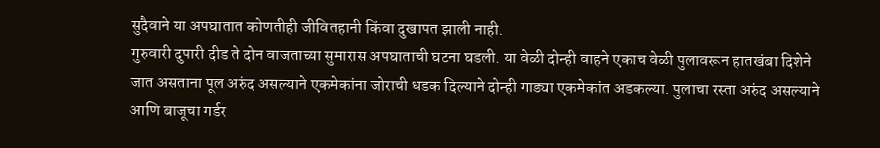सुदैवाने या अपघातात कोणतीही जीवितहानी किंवा दुखापत झाली नाही.
गुरुवारी दुपारी दीड ते दोन वाजताच्या सुमारास अपघाताची घटना घडली. या वेळी दोन्ही वाहने एकाच वेळी पुलावरून हातखंबा दिशेने जात असताना पूल अरुंद असल्याने एकमेकांना जोराची धडक दिल्याने दोन्ही गाड्या एकमेकांत अडकल्या. पुलाचा रस्ता अरुंद असल्याने आणि बाजूचा गर्डर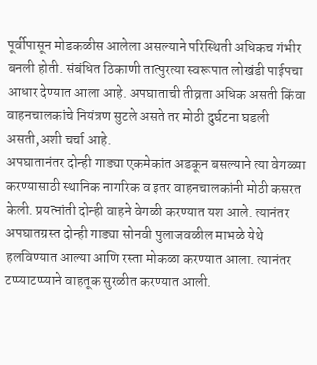पूर्वीपासून मोडकळीस आलेला असल्याने परिस्थिती अधिकच गंभीर बनली होती. संबंधित ठिकाणी तात्पुरत्या स्वरूपात लोखंडी पाईपचा आधार देण्यात आला आहे. अपघाताची तीव्रता अधिक असती किंवा वाहनचालकांचे नियंत्रण सुटले असते तर मोठी दुर्घटना घडली असती,अशी चर्चा आहे.
अपघातानंतर दोन्ही गाड्या एकमेकांत अडकून बसल्याने त्या वेगळ्या करण्यासाठी स्थानिक नागरिक व इतर वाहनचालकांनी मोठी कसरत केली. प्रयत्नांती दोन्ही वाहने वेगळी करण्यात यश आले. त्यानंतर अपघातग्रस्त दोन्ही गाड्या सोनवी पुलाजवळील माभळे येथे हलविण्यात आल्या आणि रस्ता मोकळा करण्यात आला. त्यानंतर टप्प्याटप्प्याने वाहतूक सुरळीत करण्यात आली.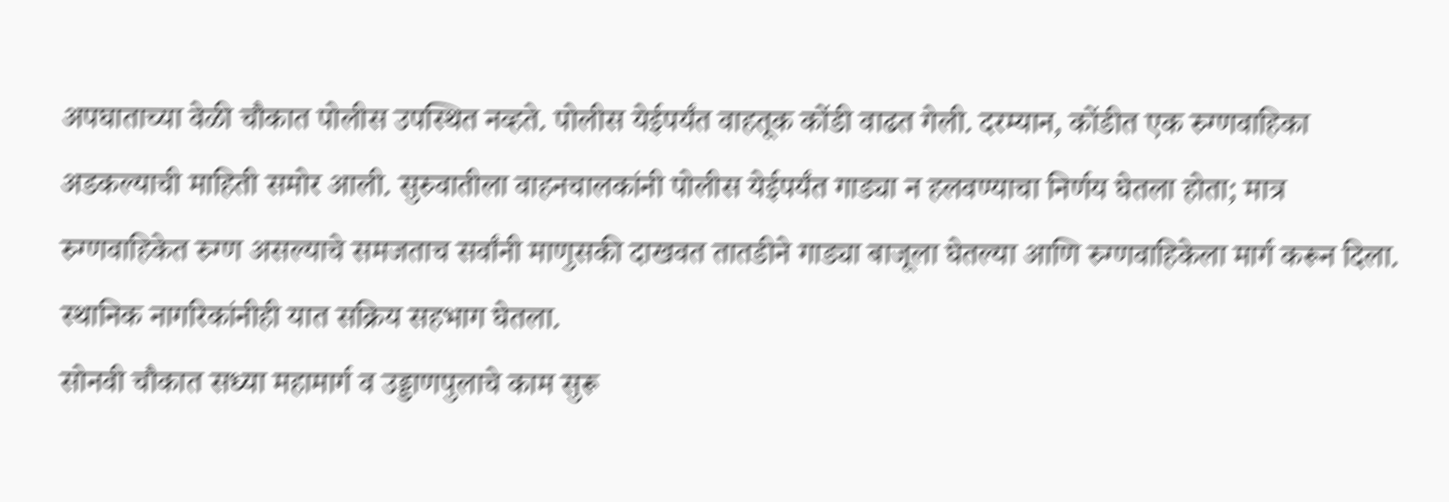अपघाताच्या वेळी चौकात पोलीस उपस्थित नव्हते. पोलीस येईपर्यंत वाहतूक कोंडी वाढत गेली. दरम्यान, कोंडीत एक रुग्णवाहिका अडकल्याची माहिती समोर आली. सुरुवातीला वाहनचालकांनी पोलीस येईपर्यंत गाड्या न हलवण्याचा निर्णय घेतला होता; मात्र रुग्णवाहिकेत रुग्ण असल्याचे समजताच सर्वांनी माणुसकी दाखवत तातडीने गाड्या बाजूला घेतल्या आणि रुग्णवाहिकेला मार्ग करून दिला. स्थानिक नागरिकांनीही यात सक्रिय सहभाग घेतला.
सोनवी चौकात सध्या महामार्ग व उड्डाणपुलाचे काम सुरू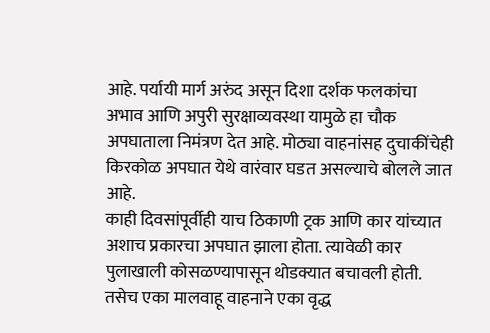आहे. पर्यायी मार्ग अरुंद असून दिशा दर्शक फलकांचा अभाव आणि अपुरी सुरक्षाव्यवस्था यामुळे हा चौक अपघाताला निमंत्रण देत आहे. मोठ्या वाहनांसह दुचाकींचेही किरकोळ अपघात येथे वारंवार घडत असल्याचे बोलले जात आहे.
काही दिवसांपूर्वीही याच ठिकाणी ट्रक आणि कार यांच्यात अशाच प्रकारचा अपघात झाला होता. त्यावेळी कार पुलाखाली कोसळण्यापासून थोडक्यात बचावली होती. तसेच एका मालवाहू वाहनाने एका वृद्ध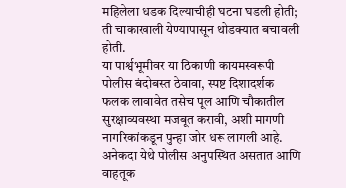महिलेला धडक दिल्याचीही घटना घडली होती; ती चाकाखाली येण्यापासून थोडक्यात बचावली होती.
या पार्श्वभूमीवर या ठिकाणी कायमस्वरूपी पोलीस बंदोबस्त ठेवावा, स्पष्ट दिशादर्शक फलक लावावेत तसेच पूल आणि चौकातील सुरक्षाव्यवस्था मजबूत करावी, अशी मागणी नागरिकांकडून पुन्हा जोर धरू लागली आहे. अनेकदा येथे पोलीस अनुपस्थित असतात आणि वाहतूक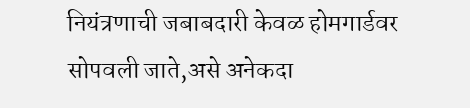नियंत्रणाची जबाबदारी केवळ होमगार्डवर सोपवली जाते,असे अनेकदा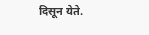दिसून येते.